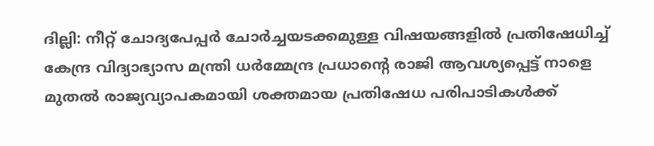ദില്ലി: നീറ്റ് ചോദ്യപേപ്പർ ചോർച്ചയടക്കമുള്ള വിഷയങ്ങളിൽ പ്രതിഷേധിച്ച് കേന്ദ്ര വിദ്യാഭ്യാസ മന്ത്രി ധർമ്മേന്ദ്ര പ്രധാന്റെ രാജി ആവശ്യപ്പെട്ട് നാളെ മുതൽ രാജ്യവ്യാപകമായി ശക്തമായ പ്രതിഷേധ പരിപാടികൾക്ക്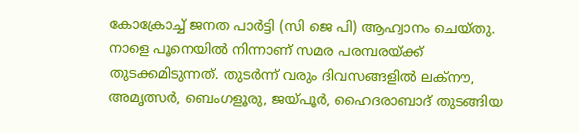കോക്രോച്ച് ജനത പാർട്ടി (സി ജെ പി) ആഹ്വാനം ചെയ്തു. നാളെ പൂനെയിൽ നിന്നാണ് സമര പരമ്പരയ്ക്ക് തുടക്കമിടുന്നത്. തുടർന്ന് വരും ദിവസങ്ങളിൽ ലക്നൗ, അമൃത്സർ, ബെംഗളൂരു, ജയ്പൂർ, ഹൈദരാബാദ് തുടങ്ങിയ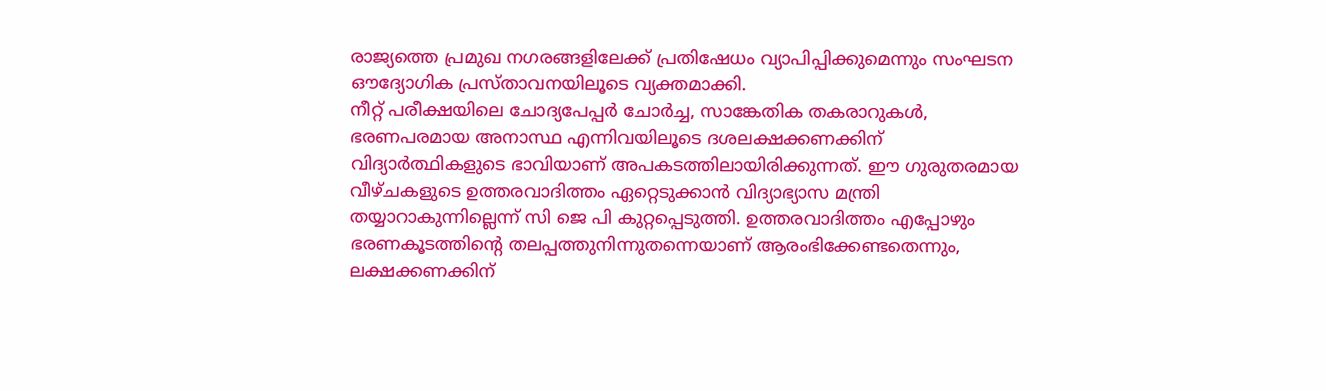രാജ്യത്തെ പ്രമുഖ നഗരങ്ങളിലേക്ക് പ്രതിഷേധം വ്യാപിപ്പിക്കുമെന്നും സംഘടന ഔദ്യോഗിക പ്രസ്താവനയിലൂടെ വ്യക്തമാക്കി.
നീറ്റ് പരീക്ഷയിലെ ചോദ്യപേപ്പർ ചോർച്ച, സാങ്കേതിക തകരാറുകൾ, ഭരണപരമായ അനാസ്ഥ എന്നിവയിലൂടെ ദശലക്ഷക്കണക്കിന് വിദ്യാർത്ഥികളുടെ ഭാവിയാണ് അപകടത്തിലായിരിക്കുന്നത്. ഈ ഗുരുതരമായ വീഴ്ചകളുടെ ഉത്തരവാദിത്തം ഏറ്റെടുക്കാൻ വിദ്യാഭ്യാസ മന്ത്രി തയ്യാറാകുന്നില്ലെന്ന് സി ജെ പി കുറ്റപ്പെടുത്തി. ഉത്തരവാദിത്തം എപ്പോഴും ഭരണകൂടത്തിന്റെ തലപ്പത്തുനിന്നുതന്നെയാണ് ആരംഭിക്കേണ്ടതെന്നും, ലക്ഷക്കണക്കിന്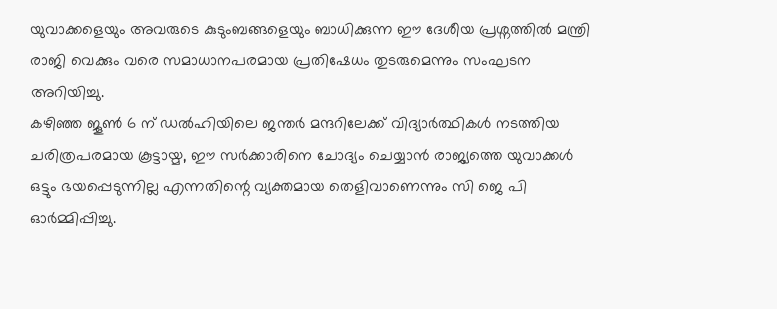യുവാക്കളെയും അവരുടെ കുടുംബങ്ങളെയും ബാധിക്കുന്ന ഈ ദേശീയ പ്രശ്നത്തിൽ മന്ത്രി രാജി വെക്കും വരെ സമാധാനപരമായ പ്രതിഷേധം തുടരുമെന്നും സംഘടന അറിയിച്ചു.
കഴിഞ്ഞ ജൂൺ 6 ന് ഡൽഹിയിലെ ജന്തർ മന്ദറിലേക്ക് വിദ്യാർത്ഥികൾ നടത്തിയ ചരിത്രപരമായ കൂട്ടായ്മ, ഈ സർക്കാരിനെ ചോദ്യം ചെയ്യാൻ രാജ്യത്തെ യുവാക്കൾ ഒട്ടും ഭയപ്പെടുന്നില്ല എന്നതിന്റെ വ്യക്തമായ തെളിവാണെന്നും സി ജെ പി ഓർമ്മിപ്പിച്ചു.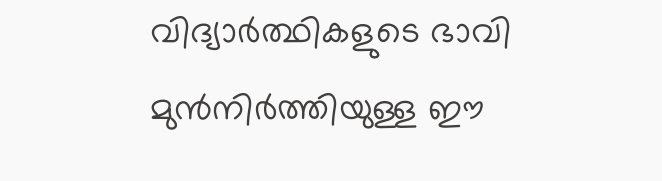വിദ്യാർത്ഥികളുടെ ഭാവി മുൻനിർത്തിയുള്ള ഈ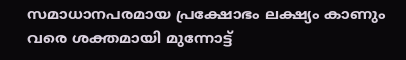സമാധാനപരമായ പ്രക്ഷോഭം ലക്ഷ്യം കാണും വരെ ശക്തമായി മുന്നോട്ട്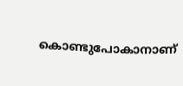കൊണ്ടുപോകാനാണ്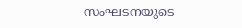സംഘടനയുടെ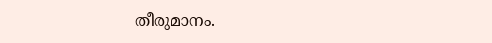തീരുമാനം.